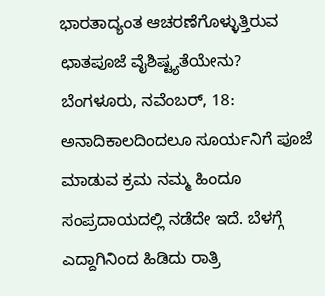ಭಾರತಾದ್ಯಂತ ಆಚರಣೆಗೊಳ್ಳುತ್ತಿರುವ ಛಾತಪೂಜೆ ವೈಶಿಷ್ಟ್ಯತೆಯೇನು?
ಬೆಂಗಳೂರು, ನವೆಂಬರ್, 18: ಅನಾದಿಕಾಲದಿಂದಲೂ ಸೂರ್ಯನಿಗೆ ಪೂಜೆ ಮಾಡುವ ಕ್ರಮ ನಮ್ಮ ಹಿಂದೂ ಸಂಪ್ರದಾಯದಲ್ಲಿ ನಡೆದೇ ಇದೆ. ಬೆಳಗ್ಗೆ ಎದ್ದಾಗಿನಿಂದ ಹಿಡಿದು ರಾತ್ರಿ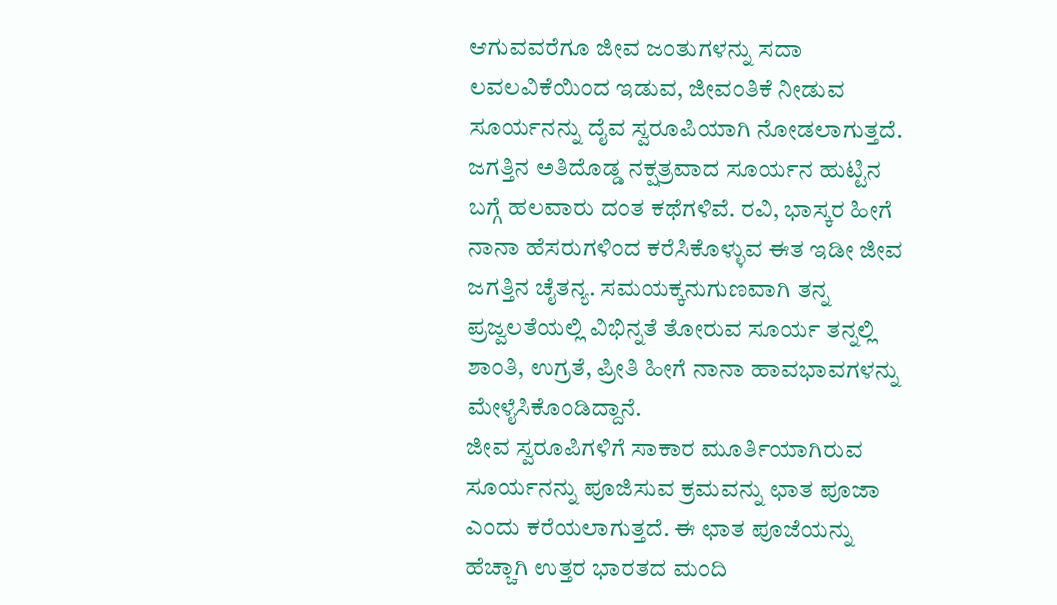ಆಗುವವರೆಗೂ ಜೀವ ಜಂತುಗಳನ್ನು ಸದಾ ಲವಲವಿಕೆಯಿಂದ ಇಡುವ, ಜೀವಂತಿಕೆ ನೀಡುವ ಸೂರ್ಯನನ್ನು ದೈವ ಸ್ವರೂಪಿಯಾಗಿ ನೋಡಲಾಗುತ್ತದೆ.
ಜಗತ್ತಿನ ಅತಿದೊಡ್ಡ ನಕ್ಷತ್ರವಾದ ಸೂರ್ಯನ ಹುಟ್ಟಿನ ಬಗ್ಗೆ ಹಲವಾರು ದಂತ ಕಥೆಗಳಿವೆ. ರವಿ, ಭಾಸ್ಕರ ಹೀಗೆ ನಾನಾ ಹೆಸರುಗಳಿಂದ ಕರೆಸಿಕೊಳ್ಳುವ ಈತ ಇಡೀ ಜೀವ ಜಗತ್ತಿನ ಚೈತನ್ಯ. ಸಮಯಕ್ಕನುಗುಣವಾಗಿ ತನ್ನ ಪ್ರಜ್ವಲತೆಯಲ್ಲಿ ವಿಭಿನ್ನತೆ ತೋರುವ ಸೂರ್ಯ ತನ್ನಲ್ಲಿ ಶಾಂತಿ, ಉಗ್ರತೆ, ಪ್ರೀತಿ ಹೀಗೆ ನಾನಾ ಹಾವಭಾವಗಳನ್ನು ಮೇಳೈಸಿಕೊಂಡಿದ್ದಾನೆ.
ಜೀವ ಸ್ವರೂಪಿಗಳಿಗೆ ಸಾಕಾರ ಮೂರ್ತಿಯಾಗಿರುವ ಸೂರ್ಯನನ್ನು ಪೂಜಿಸುವ ಕ್ರಮವನ್ನು ಛಾತ ಪೂಜಾ ಎಂದು ಕರೆಯಲಾಗುತ್ತದೆ. ಈ ಛಾತ ಪೂಜೆಯನ್ನು ಹೆಚ್ಚಾಗಿ ಉತ್ತರ ಭಾರತದ ಮಂದಿ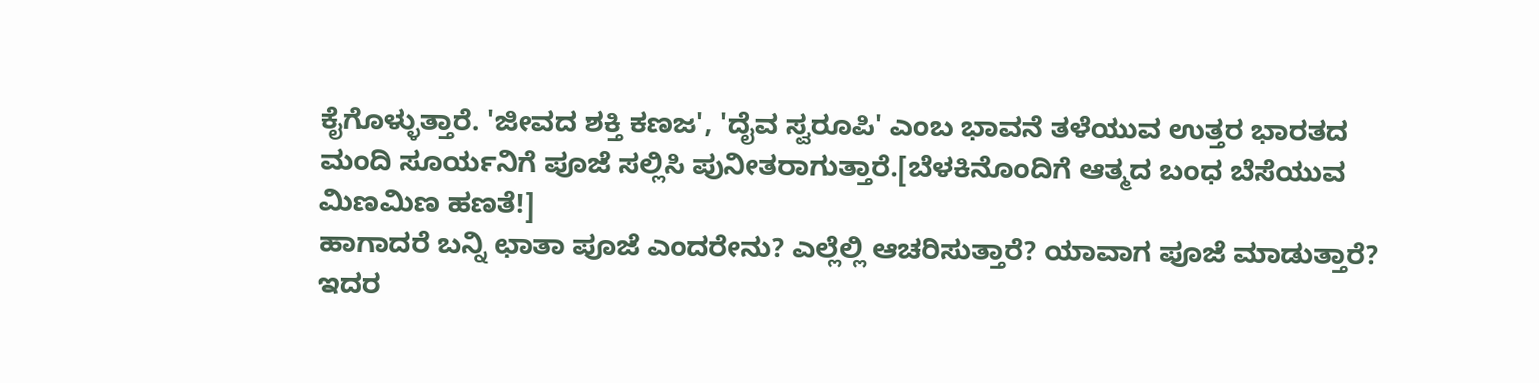ಕೈಗೊಳ್ಳುತ್ತಾರೆ. 'ಜೀವದ ಶಕ್ತಿ ಕಣಜ', 'ದೈವ ಸ್ವರೂಪಿ' ಎಂಬ ಭಾವನೆ ತಳೆಯುವ ಉತ್ತರ ಭಾರತದ ಮಂದಿ ಸೂರ್ಯನಿಗೆ ಪೂಜೆ ಸಲ್ಲಿಸಿ ಪುನೀತರಾಗುತ್ತಾರೆ.[ಬೆಳಕಿನೊಂದಿಗೆ ಆತ್ಮದ ಬಂಧ ಬೆಸೆಯುವ ಮಿಣಮಿಣ ಹಣತೆ!]
ಹಾಗಾದರೆ ಬನ್ನಿ ಛಾತಾ ಪೂಜೆ ಎಂದರೇನು? ಎಲ್ಲೆಲ್ಲಿ ಆಚರಿಸುತ್ತಾರೆ? ಯಾವಾಗ ಪೂಜೆ ಮಾಡುತ್ತಾರೆ? ಇದರ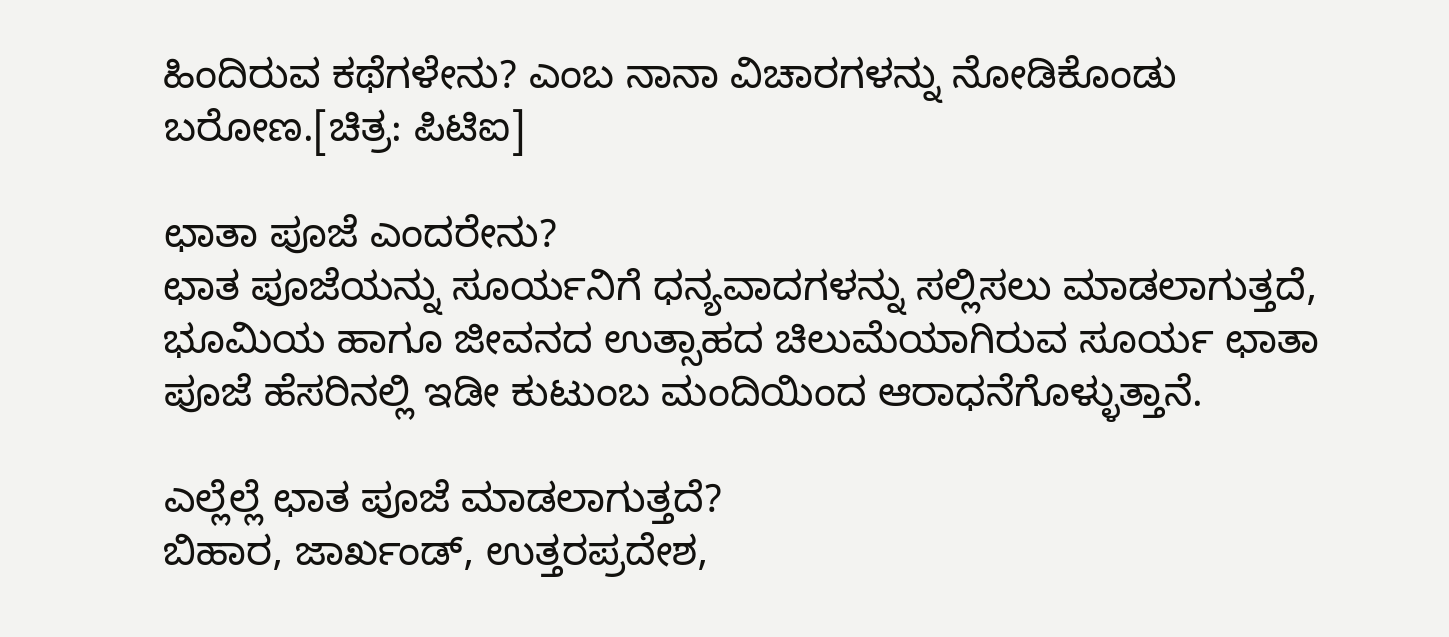ಹಿಂದಿರುವ ಕಥೆಗಳೇನು? ಎಂಬ ನಾನಾ ವಿಚಾರಗಳನ್ನು ನೋಡಿಕೊಂಡು ಬರೋಣ.[ಚಿತ್ರ: ಪಿಟಿಐ]

ಛಾತಾ ಪೂಜೆ ಎಂದರೇನು?
ಛಾತ ಪೂಜೆಯನ್ನು ಸೂರ್ಯನಿಗೆ ಧನ್ಯವಾದಗಳನ್ನು ಸಲ್ಲಿಸಲು ಮಾಡಲಾಗುತ್ತದೆ, ಭೂಮಿಯ ಹಾಗೂ ಜೀವನದ ಉತ್ಸಾಹದ ಚಿಲುಮೆಯಾಗಿರುವ ಸೂರ್ಯ ಛಾತಾ ಪೂಜೆ ಹೆಸರಿನಲ್ಲಿ ಇಡೀ ಕುಟುಂಬ ಮಂದಿಯಿಂದ ಆರಾಧನೆಗೊಳ್ಳುತ್ತಾನೆ.

ಎಲ್ಲೆಲ್ಲೆ ಛಾತ ಪೂಜೆ ಮಾಡಲಾಗುತ್ತದೆ?
ಬಿಹಾರ, ಜಾರ್ಖಂಡ್, ಉತ್ತರಪ್ರದೇಶ,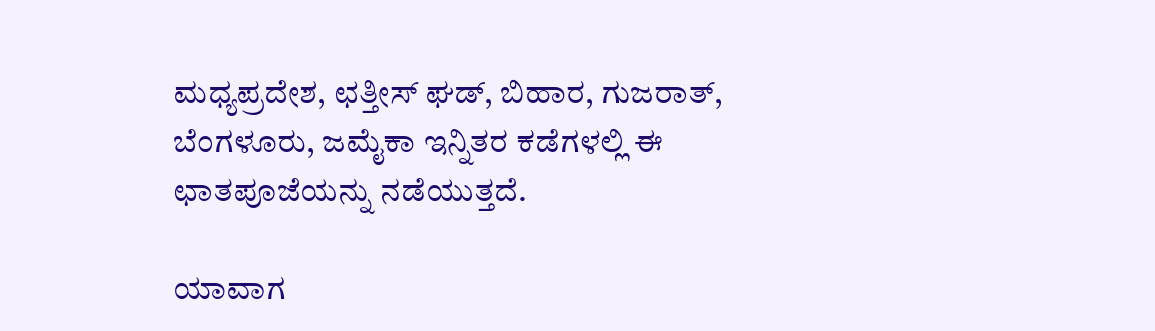ಮಧ್ಯಪ್ರದೇಶ, ಛತ್ತೀಸ್ ಘಡ್, ಬಿಹಾರ, ಗುಜರಾತ್, ಬೆಂಗಳೂರು, ಜಮೈಕಾ ಇನ್ನಿತರ ಕಡೆಗಳಲ್ಲಿ ಈ ಛಾತಪೂಜೆಯನ್ನು ನಡೆಯುತ್ತದೆ.

ಯಾವಾಗ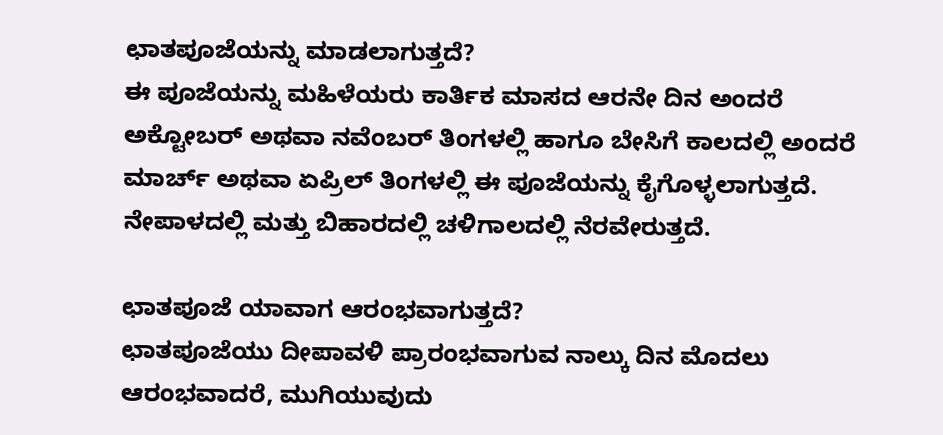ಛಾತಪೂಜೆಯನ್ನು ಮಾಡಲಾಗುತ್ತದೆ?
ಈ ಪೂಜೆಯನ್ನು ಮಹಿಳೆಯರು ಕಾರ್ತಿಕ ಮಾಸದ ಆರನೇ ದಿನ ಅಂದರೆ ಅಕ್ಟೋಬರ್ ಅಥವಾ ನವೆಂಬರ್ ತಿಂಗಳಲ್ಲಿ ಹಾಗೂ ಬೇಸಿಗೆ ಕಾಲದಲ್ಲಿ ಅಂದರೆ ಮಾರ್ಚ್ ಅಥವಾ ಏಪ್ರಿಲ್ ತಿಂಗಳಲ್ಲಿ ಈ ಪೂಜೆಯನ್ನು ಕೈಗೊಳ್ಳಲಾಗುತ್ತದೆ. ನೇಪಾಳದಲ್ಲಿ ಮತ್ತು ಬಿಹಾರದಲ್ಲಿ ಚಳಿಗಾಲದಲ್ಲಿ ನೆರವೇರುತ್ತದೆ.

ಛಾತಪೂಜೆ ಯಾವಾಗ ಆರಂಭವಾಗುತ್ತದೆ?
ಛಾತಪೂಜೆಯು ದೀಪಾವಳಿ ಪ್ರಾರಂಭವಾಗುವ ನಾಲ್ಕು ದಿನ ಮೊದಲು ಆರಂಭವಾದರೆ, ಮುಗಿಯುವುದು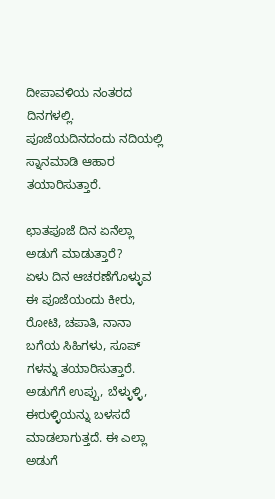ದೀಪಾವಳಿಯ ನಂತರದ ದಿನಗಳಲ್ಲಿ. ಪೂಜೆಯದಿನದಂದು ನದಿಯಲ್ಲಿ ಸ್ನಾನಮಾಡಿ ಆಹಾರ ತಯಾರಿಸುತ್ತಾರೆ.

ಛಾತಪೂಜೆ ದಿನ ಏನೆಲ್ಲಾ ಅಡುಗೆ ಮಾಡುತ್ತಾರೆ?
ಏಳು ದಿನ ಆಚರಣೆಗೊಳ್ಳುವ ಈ ಪೂಜೆಯಂದು ಕೀರು, ರೋಟಿ, ಚಪಾತಿ, ನಾನಾ ಬಗೆಯ ಸಿಹಿಗಳು, ಸೂಪ್ ಗಳನ್ನು ತಯಾರಿಸುತ್ತಾರೆ. ಅಡುಗೆಗೆ ಉಪ್ಪು, ಬೆಳ್ಳುಳ್ಳಿ, ಈರುಳ್ಳಿಯನ್ನು ಬಳಸದೆ ಮಾಡಲಾಗುತ್ತದೆ. ಈ ಎಲ್ಲಾ ಅಡುಗೆ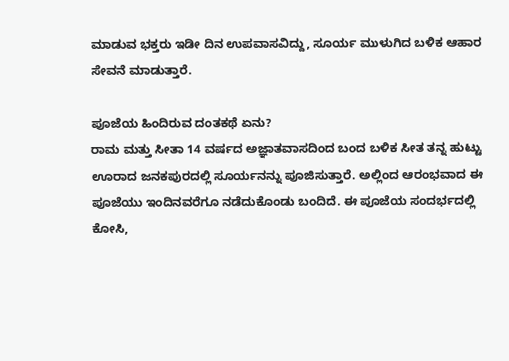ಮಾಡುವ ಭಕ್ತರು ಇಡೀ ದಿನ ಉಪವಾಸವಿದ್ದು, ಸೂರ್ಯ ಮುಳುಗಿದ ಬಳಿಕ ಆಹಾರ ಸೇವನೆ ಮಾಡುತ್ತಾರೆ.

ಪೂಜೆಯ ಹಿಂದಿರುವ ದಂತಕಥೆ ಏನು?
ರಾಮ ಮತ್ತು ಸೀತಾ 14 ವರ್ಷದ ಅಜ್ಞಾತವಾಸದಿಂದ ಬಂದ ಬಳಿಕ ಸೀತ ತನ್ನ ಹುಟ್ಟು ಊರಾದ ಜನಕಪುರದಲ್ಲಿ ಸೂರ್ಯನನ್ನು ಪೂಜಿಸುತ್ತಾರೆ. ಅಲ್ಲಿಂದ ಆರಂಭವಾದ ಈ ಪೂಜೆಯು ಇಂದಿನವರೆಗೂ ನಡೆದುಕೊಂಡು ಬಂದಿದೆ. ಈ ಪೂಜೆಯ ಸಂದರ್ಭದಲ್ಲಿ ಕೋಸಿ,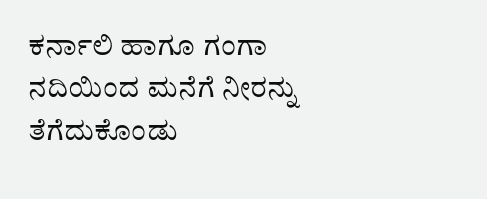ಕರ್ನಾಲಿ ಹಾಗೂ ಗಂಗಾ ನದಿಯಿಂದ ಮನೆಗೆ ನೀರನ್ನು ತೆಗೆದುಕೊಂಡು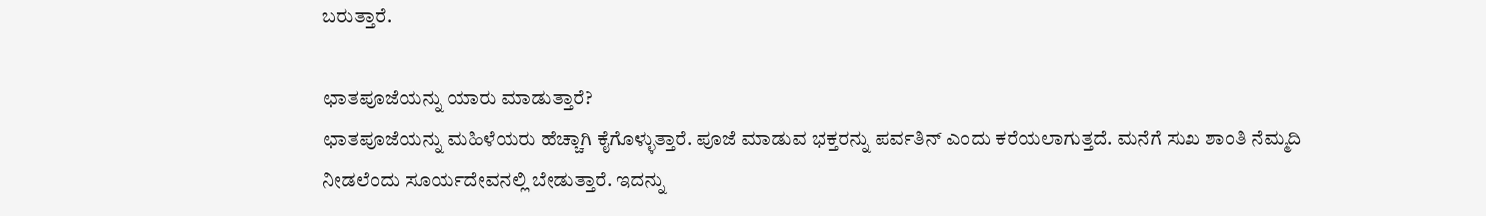ಬರುತ್ತಾರೆ.

ಛಾತಪೂಜೆಯನ್ನು ಯಾರು ಮಾಡುತ್ತಾರೆ?
ಛಾತಪೂಜೆಯನ್ನು ಮಹಿಳೆಯರು ಹೆಚ್ಚಾಗಿ ಕೈಗೊಳ್ಳುತ್ತಾರೆ. ಪೂಜೆ ಮಾಡುವ ಭಕ್ತರನ್ನು ಪರ್ವತಿನ್ ಎಂದು ಕರೆಯಲಾಗುತ್ತದೆ. ಮನೆಗೆ ಸುಖ ಶಾಂತಿ ನೆಮ್ಮದಿ ನೀಡಲೆಂದು ಸೂರ್ಯದೇವನಲ್ಲಿ ಬೇಡುತ್ತಾರೆ. ಇದನ್ನು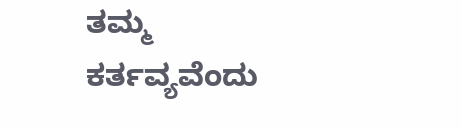ತಮ್ಮ ಕರ್ತವ್ಯವೆಂದು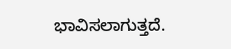ಭಾವಿಸಲಾಗುತ್ತದೆ.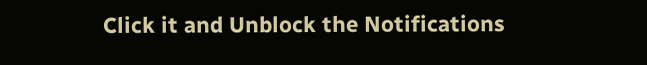Click it and Unblock the Notifications